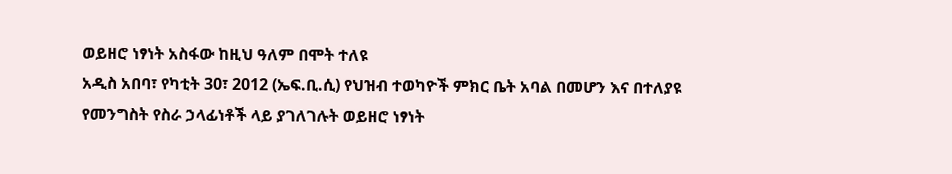ወይዘሮ ነፃነት አስፋው ከዚህ ዓለም በሞት ተለዩ
አዲስ አበባ፣ የካቲት 30፣ 2012 (ኤፍ.ቢ.ሲ) የህዝብ ተወካዮች ምክር ቤት አባል በመሆን እና በተለያዩ የመንግስት የስራ ኃላፊነቶች ላይ ያገለገሉት ወይዘሮ ነፃነት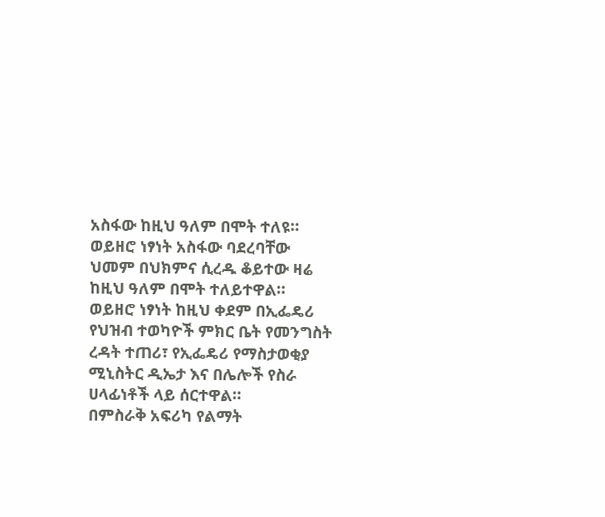አስፋው ከዚህ ዓለም በሞት ተለዩ።
ወይዘሮ ነፃነት አስፋው ባደረባቸው ህመም በህክምና ሲረዱ ቆይተው ዛሬ ከዚህ ዓለም በሞት ተለይተዋል።
ወይዘሮ ነፃነት ከዚህ ቀደም በኢፌዴሪ የህዝብ ተወካዮች ምክር ቤት የመንግስት ረዳት ተጠሪ፣ የኢፌዴሪ የማስታወቂያ ሚኒስትር ዲኤታ እና በሌሎች የስራ ሀላፊነቶች ላይ ሰርተዋል።
በምስራቅ አፍሪካ የልማት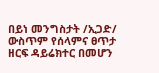በይነ መንግስታት /ኢጋድ/ ውስጥም የሰላምና ፀጥታ ዘርፍ ዳይሬክተር በመሆን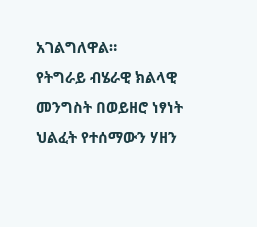አገልግለዋል።
የትግራይ ብሄራዊ ክልላዊ መንግስት በወይዘሮ ነፃነት ህልፈት የተሰማውን ሃዘን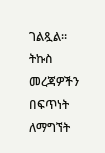ገልጿል።
ትኩስ መረጃዎችን በፍጥነት ለማግኘት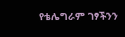የቴሌግራም ገፃችንን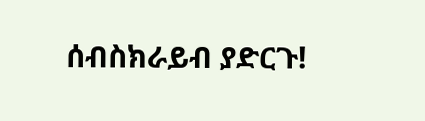ሰብስክራይብ ያድርጉ!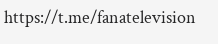https://t.me/fanatelevision